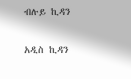ብሉይ ኪዳን

አዲስ ኪዳን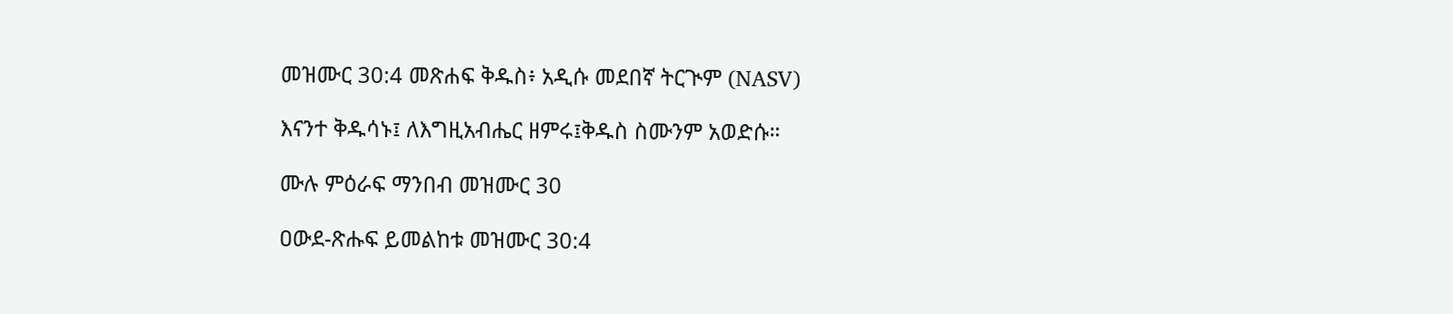መዝሙር 30:4 መጽሐፍ ቅዱስ፥ አዲሱ መደበኛ ትርጒም (NASV)

እናንተ ቅዱሳኑ፤ ለእግዚአብሔር ዘምሩ፤ቅዱስ ስሙንም አወድሱ።

ሙሉ ምዕራፍ ማንበብ መዝሙር 30

ዐውደ-ጽሑፍ ይመልከቱ መዝሙር 30:4